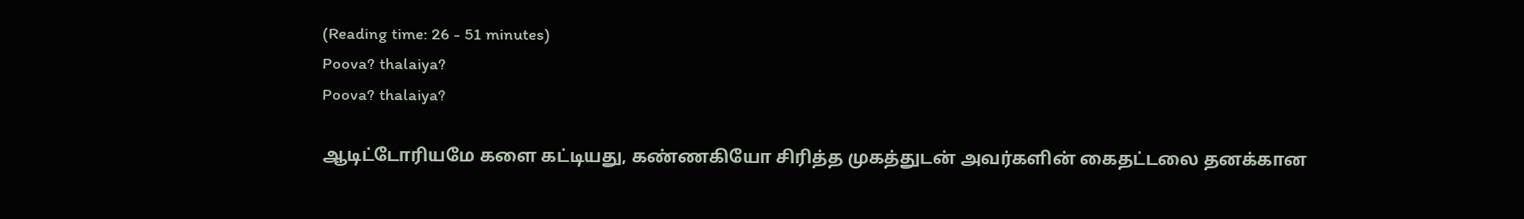(Reading time: 26 - 51 minutes)
Poova? thalaiya?
Poova? thalaiya?

ஆடிட்டோரியமே களை கட்டியது, கண்ணகியோ சிரித்த முகத்துடன் அவர்களின் கைதட்டலை தனக்கான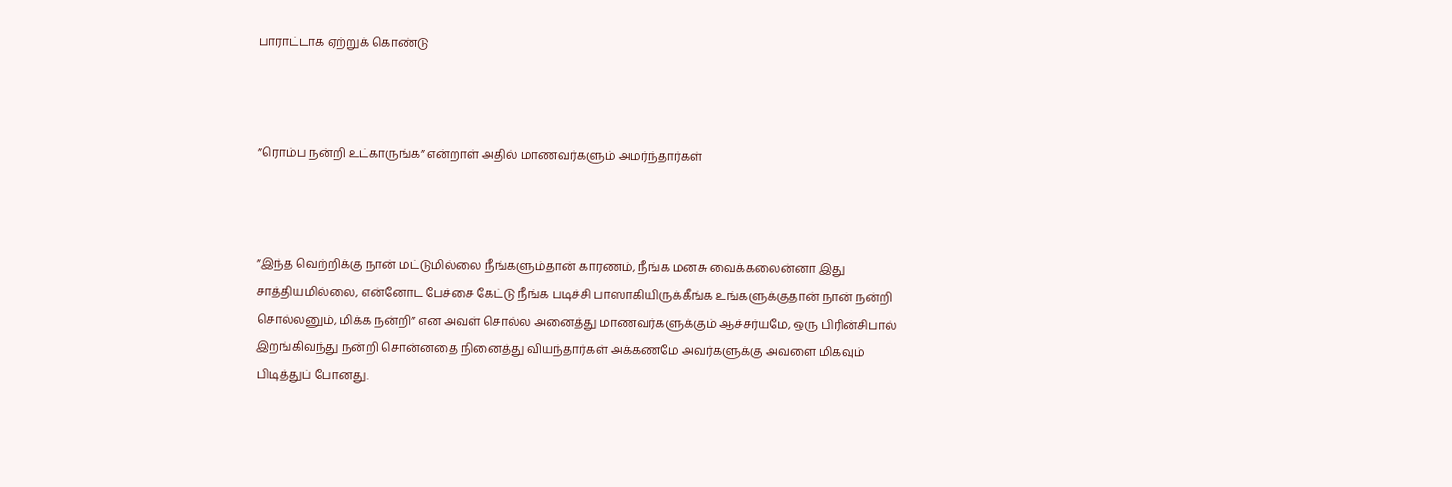பாராட்டாக ஏற்றுக் கொண்டு



”ரொம்ப நன்றி உட்காருங்க” என்றாள் அதில் மாணவர்களும் அமர்ந்தார்கள்



”இந்த வெற்றிக்கு நான் மட்டுமில்லை நீங்களும்தான் காரணம், நீங்க மனசு வைக்கலைன்னா இது சாத்தியமில்லை, என்னோட பேச்சை கேட்டு நீங்க படிச்சி பாஸாகியிருக்கீங்க உங்களுக்குதான் நான் நன்றி சொல்லனும், மிக்க நன்றி” என அவள் சொல்ல அனைத்து மாணவர்களுக்கும் ஆச்சர்யமே, ஒரு பிரின்சிபால் இறங்கிவந்து நன்றி சொன்னதை நினைத்து வியந்தார்கள் அக்கணமே அவர்களுக்கு அவளை மிகவும் பிடித்துப் போனது.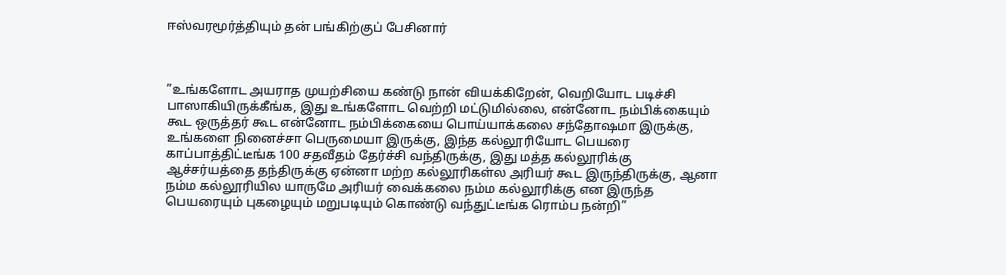ஈஸ்வரமூர்த்தியும் தன் பங்கிற்குப் பேசினார்



”உங்களோட அயராத முயற்சியை கண்டு நான் வியக்கிறேன், வெறியோட படிச்சி பாஸாகியிருக்கீங்க, இது உங்களோட வெற்றி மட்டுமில்லை, என்னோட நம்பிக்கையும் கூட ஒருத்தர் கூட என்னோட நம்பிக்கையை பொய்யாக்கலை சந்தோஷமா இருக்கு, உங்களை நினைச்சா பெருமையா இருக்கு, இந்த கல்லூரியோட பெயரை காப்பாத்திட்டீங்க 100 சதவீதம் தேர்ச்சி வந்திருக்கு, இது மத்த கல்லூரிக்கு ஆச்சர்யத்தை தந்திருக்கு ஏன்னா மற்ற கல்லூரிகள்ல அரியர் கூட இருந்திருக்கு, ஆனா நம்ம கல்லூரியில யாருமே அரியர் வைக்கலை நம்ம கல்லூரிக்கு என இருந்த பெயரையும் புகழையும் மறுபடியும் கொண்டு வந்துட்டீங்க ரொம்ப நன்றி”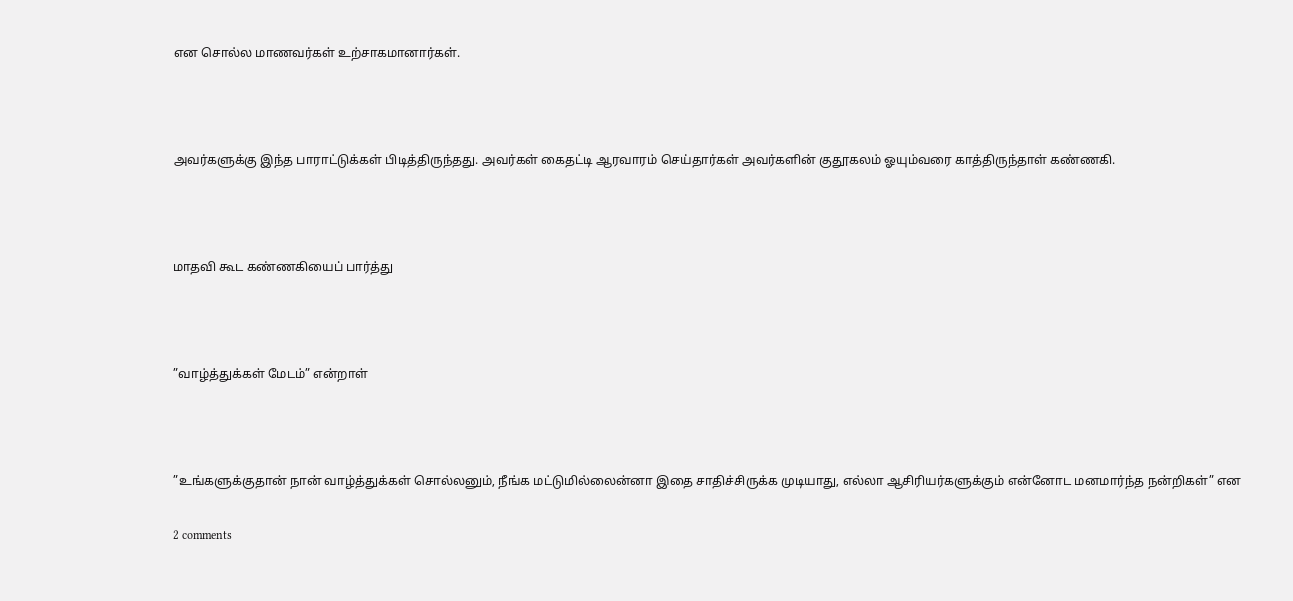என சொல்ல மாணவர்கள் உற்சாகமானார்கள்.



அவர்களுக்கு இந்த பாராட்டுக்கள் பிடித்திருந்தது. அவர்கள் கைதட்டி ஆரவாரம் செய்தார்கள் அவர்களின் குதூகலம் ஓயும்வரை காத்திருந்தாள் கண்ணகி.



மாதவி கூட கண்ணகியைப் பார்த்து



”வாழ்த்துக்கள் மேடம்” என்றாள்



”உங்களுக்குதான் நான் வாழ்த்துக்கள் சொல்லனும், நீங்க மட்டுமில்லைன்னா இதை சாதிச்சிருக்க முடியாது, எல்லா ஆசிரியர்களுக்கும் என்னோட மனமார்ந்த நன்றிகள்” என

2 comments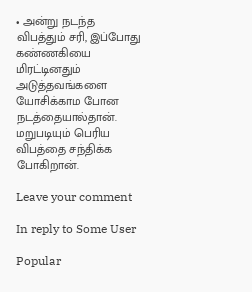• அன்று நடந்த விபத்தும் சரி, இப்போது கண்ணகியை மிரட்டினதும் அடுத்தவங்களை யோசிக்காம போன நடத்தையால்தான். மறுபடியும் பெரிய விபத்தை சந்திக்க போகிறான்.

Leave your comment

In reply to Some User

Popular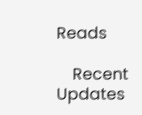Reads

    Recent Updates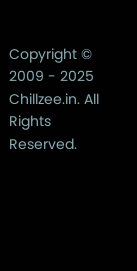Copyright © 2009 - 2025 Chillzee.in. All Rights Reserved.